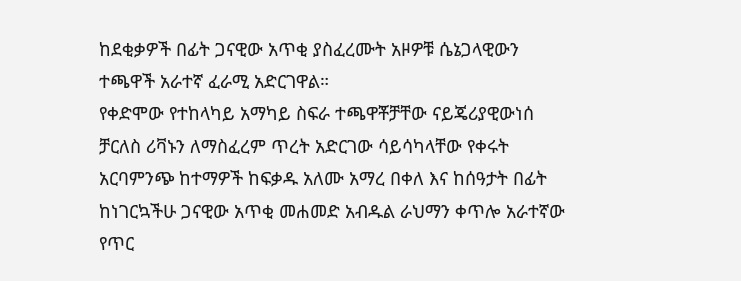ከደቂቃዎች በፊት ጋናዊው አጥቂ ያስፈረሙት አዞዎቹ ሴኔጋላዊውን ተጫዋች አራተኛ ፈራሚ አድርገዋል።
የቀድሞው የተከላካይ አማካይ ስፍራ ተጫዋቾቻቸው ናይጄሪያዊውነሰ ቻርለስ ሪቫኑን ለማስፈረም ጥረት አድርገው ሳይሳካላቸው የቀሩት አርባምንጭ ከተማዎች ከፍቃዱ አለሙ አማረ በቀለ እና ከሰዓታት በፊት ከነገርኳችሁ ጋናዊው አጥቂ መሐመድ አብዱል ራህማን ቀጥሎ አራተኛው የጥር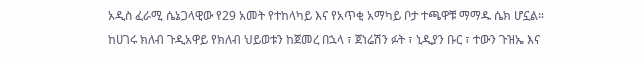አዲስ ፈራሚ ሴኔጋላዊው የ29 አመት የተከላካይ እና የአጥቂ አማካይ ቦታ ተጫዋቹ ማማዱ ሴክ ሆኗል።
ከሀገሩ ክለብ ጉዲአዋይ የክለብ ህይወቱን ከጀመረ በኋላ ፣ ጀነሬሽን ፉት ፣ ኒዲያን ቡር ፣ ተውን ጉዝኤ እና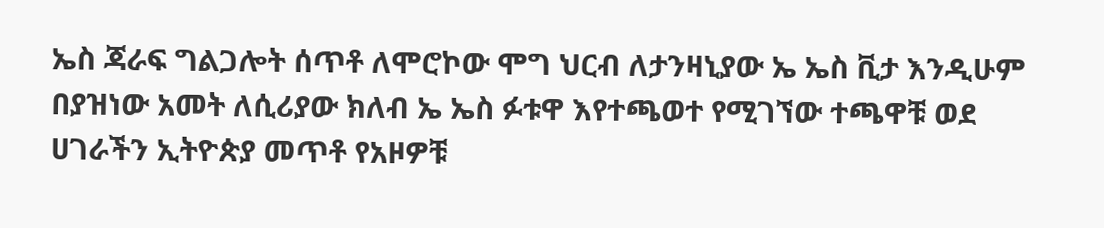ኤስ ጃራፍ ግልጋሎት ሰጥቶ ለሞሮኮው ሞግ ህርብ ለታንዛኒያው ኤ ኤስ ቪታ እንዲሁም በያዝነው አመት ለሲሪያው ክለብ ኤ ኤስ ፉቱዋ እየተጫወተ የሚገኘው ተጫዋቹ ወደ ሀገራችን ኢትዮጵያ መጥቶ የአዞዎቹ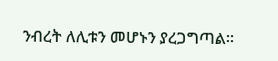ንብረት ለሊቱን መሆኑን ያረጋግጣል።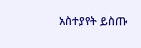አስተያየት ይስጡ